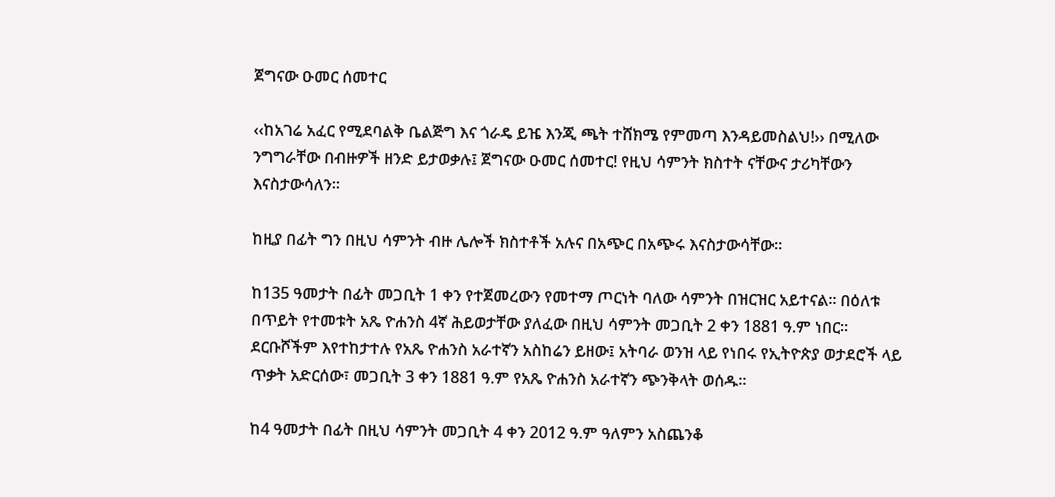ጀግናው ዑመር ሰመተር

‹‹ከአገሬ አፈር የሚደባልቅ ቤልጅግ እና ጎራዴ ይዤ እንጂ ጫት ተሸክሜ የምመጣ እንዳይመስልህ!›› በሚለው ንግግራቸው በብዙዎች ዘንድ ይታወቃሉ፤ ጀግናው ዑመር ሰመተር! የዚህ ሳምንት ክስተት ናቸውና ታሪካቸውን እናስታውሳለን።

ከዚያ በፊት ግን በዚህ ሳምንት ብዙ ሌሎች ክስተቶች አሉና በአጭር በአጭሩ እናስታውሳቸው።

ከ135 ዓመታት በፊት መጋቢት 1 ቀን የተጀመረውን የመተማ ጦርነት ባለው ሳምንት በዝርዝር አይተናል። በዕለቱ በጥይት የተመቱት አጼ ዮሐንስ 4ኛ ሕይወታቸው ያለፈው በዚህ ሳምንት መጋቢት 2 ቀን 1881 ዓ.ም ነበር። ደርቡሾችም እየተከታተሉ የአጼ ዮሐንስ አራተኛን አስከሬን ይዘው፤ አትባራ ወንዝ ላይ የነበሩ የኢትዮጵያ ወታደሮች ላይ ጥቃት አድርሰው፣ መጋቢት 3 ቀን 1881 ዓ.ም የአጼ ዮሐንስ አራተኛን ጭንቅላት ወሰዱ።

ከ4 ዓመታት በፊት በዚህ ሳምንት መጋቢት 4 ቀን 2012 ዓ.ም ዓለምን አስጨንቆ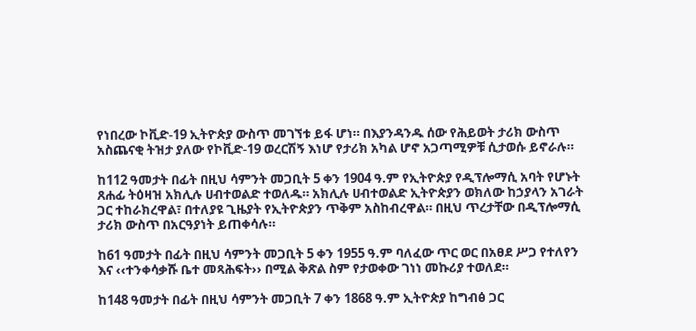የነበረው ኮቪድ-19 ኢትዮጵያ ውስጥ መገኘቱ ይፋ ሆነ። በእያንዳንዱ ሰው የሕይወት ታሪክ ውስጥ አስጨናቂ ትዝታ ያለው የኮቪድ-19 ወረርሽኝ እነሆ የታሪክ አካል ሆኖ አጋጣሚዎቹ ሲታወሱ ይኖራሉ።

ከ112 ዓመታት በፊት በዚህ ሳምንት መጋቢት 5 ቀን 1904 ዓ.ም የኢትዮጵያ የዲፕሎማሲ አባት የሆኑት ጸሐፊ ትዕዛዝ አክሊሉ ሀብተወልድ ተወለዱ። አክሊሉ ሀብተወልድ ኢትዮጵያን ወክለው ከኃያላን አገራት ጋር ተከራክረዋል፣ በተለያዩ ጊዜያት የኢትዮጵያን ጥቅም አስከብረዋል። በዚህ ጥረታቸው በዲፕሎማሲ ታሪክ ውስጥ በአርዓያነት ይጠቀሳሉ።

ከ61 ዓመታት በፊት በዚህ ሳምንት መጋቢት 5 ቀን 1955 ዓ.ም ባለፈው ጥር ወር በአፀደ ሥጋ የተለየን እና ‹‹ተንቀሳቃሹ ቤተ መጻሕፍት›› በሚል ቅጽል ስም የታወቀው ገነነ መኩሪያ ተወለደ።

ከ148 ዓመታት በፊት በዚህ ሳምንት መጋቢት 7 ቀን 1868 ዓ.ም ኢትዮጵያ ከግብፅ ጋር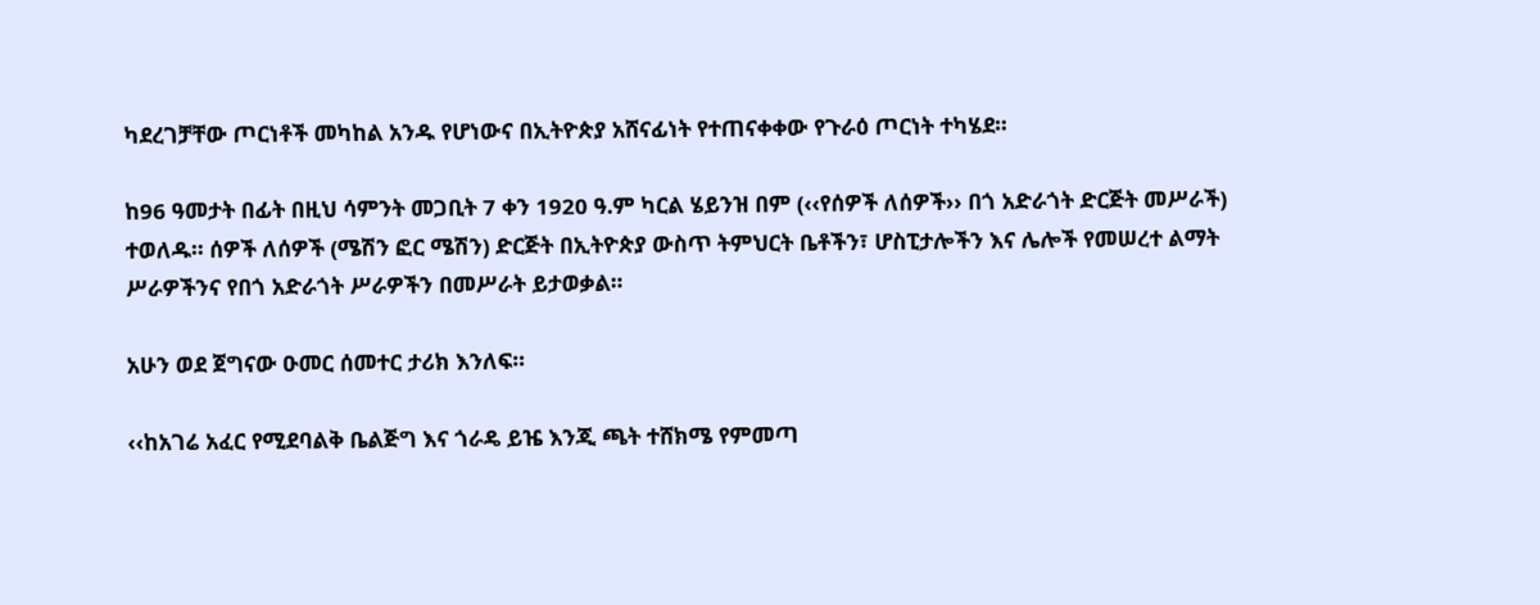ካደረገቻቸው ጦርነቶች መካከል አንዱ የሆነውና በኢትዮጵያ አሸናፊነት የተጠናቀቀው የጉራዕ ጦርነት ተካሄደ።

ከ96 ዓመታት በፊት በዚህ ሳምንት መጋቢት 7 ቀን 1920 ዓ.ም ካርል ሄይንዝ በም (‹‹የሰዎች ለሰዎች›› በጎ አድራጎት ድርጅት መሥራች) ተወለዱ። ሰዎች ለሰዎች (ሜሽን ፎር ሜሽን) ድርጅት በኢትዮጵያ ውስጥ ትምህርት ቤቶችን፣ ሆስፒታሎችን እና ሌሎች የመሠረተ ልማት ሥራዎችንና የበጎ አድራጎት ሥራዎችን በመሥራት ይታወቃል።

አሁን ወደ ጀግናው ዑመር ሰመተር ታሪክ እንለፍ።

‹‹ከአገሬ አፈር የሚደባልቅ ቤልጅግ እና ጎራዴ ይዤ እንጂ ጫት ተሸክሜ የምመጣ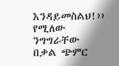እንዳይመስልህ!›› የሚለው ንግግራቸው በቃል ጭምር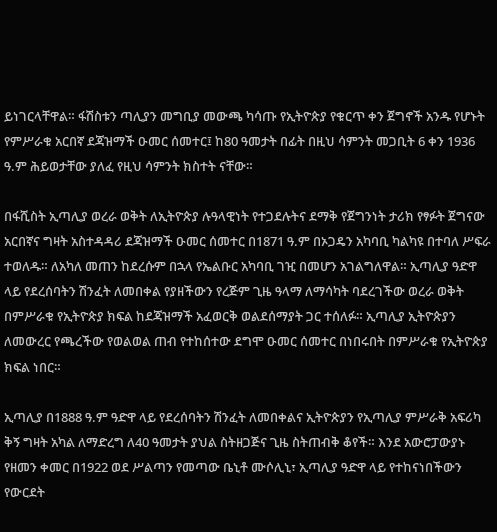ይነገርላቸዋል። ፋሽስቱን ጣሊያን መግቢያ መውጫ ካሳጡ የኢትዮጵያ የቁርጥ ቀን ጀግኖች አንዱ የሆኑት የምሥራቁ አርበኛ ደጃዝማች ዑመር ሰመተር፤ ከ80 ዓመታት በፊት በዚህ ሳምንት መጋቢት 6 ቀን 1936 ዓ.ም ሕይወታቸው ያለፈ የዚህ ሳምንት ክስተት ናቸው።

በፋሺስት ኢጣሊያ ወረራ ወቅት ለኢትዮጵያ ሉዓላዊነት የተጋደሉትና ደማቅ የጀግንነት ታሪክ የፃፉት ጀግናው አርበኛና ግዛት አስተዳዳሪ ደጃዝማች ዑመር ሰመተር በ1871 ዓ.ም በኦጋዴን አካባቢ ካልካዩ በተባለ ሥፍራ ተወለዱ። ለአካለ መጠን ከደረሱም በኋላ የኤልቡር አካባቢ ገዢ በመሆን አገልግለዋል። ኢጣሊያ ዓድዋ ላይ የደረሰባትን ሽንፈት ለመበቀል የያዘችውን የረጅም ጊዜ ዓላማ ለማሳካት ባደረገችው ወረራ ወቅት በምሥራቁ የኢትዮጵያ ክፍል ከደጃዝማች አፈወርቅ ወልደሰማያት ጋር ተሰለፉ። ኢጣሊያ ኢትዮጵያን ለመውረር የጫረችው የወልወል ጠብ የተከሰተው ደግሞ ዑመር ሰመተር በነበሩበት በምሥራቁ የኢትዮጵያ ክፍል ነበር።

ኢጣሊያ በ1888 ዓ.ም ዓድዋ ላይ የደረሰባትን ሽንፈት ለመበቀልና ኢትዮጵያን የኢጣሊያ ምሥራቅ አፍሪካ ቅኝ ግዛት አካል ለማድረግ ለ40 ዓመታት ያህል ስትዘጋጅና ጊዜ ስትጠብቅ ቆየች። እንደ አውሮፓውያኑ የዘመን ቀመር በ1922 ወደ ሥልጣን የመጣው ቤኒቶ ሙሶሊኒ፣ ኢጣሊያ ዓድዋ ላይ የተከናነበችውን የውርደት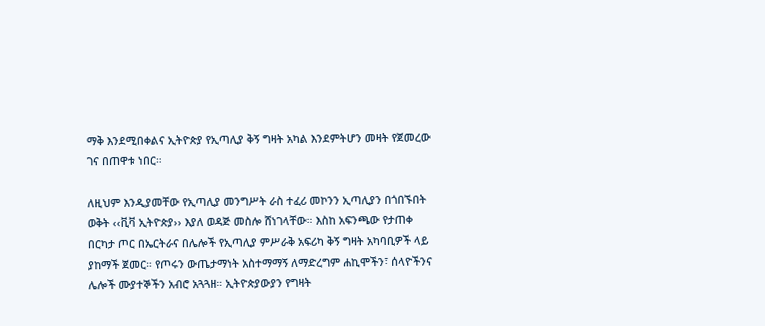ማቅ እንደሚበቀልና ኢትዮጵያ የኢጣሊያ ቅኝ ግዛት አካል እንደምትሆን መዛት የጀመረው ገና በጠዋቱ ነበር።

ለዚህም እንዲያመቸው የኢጣሊያ መንግሥት ራስ ተፈሪ መኮንን ኢጣሊያን በጎበኙበት ወቅት ‹‹ቪቫ ኢትዮጵያ›› እያለ ወዳጅ መስሎ ሸነገላቸው። እስከ አፍንጫው የታጠቀ በርካታ ጦር በኤርትራና በሌሎች የኢጣሊያ ምሥራቅ አፍሪካ ቅኝ ግዛት አካባቢዎች ላይ ያከማች ጀመር። የጦሩን ውጤታማነት አስተማማኝ ለማድረግም ሐኪሞችን፣ ሰላዮችንና ሌሎች ሙያተኞችን አብሮ አጓጓዘ። ኢትዮጵያውያን የግዛት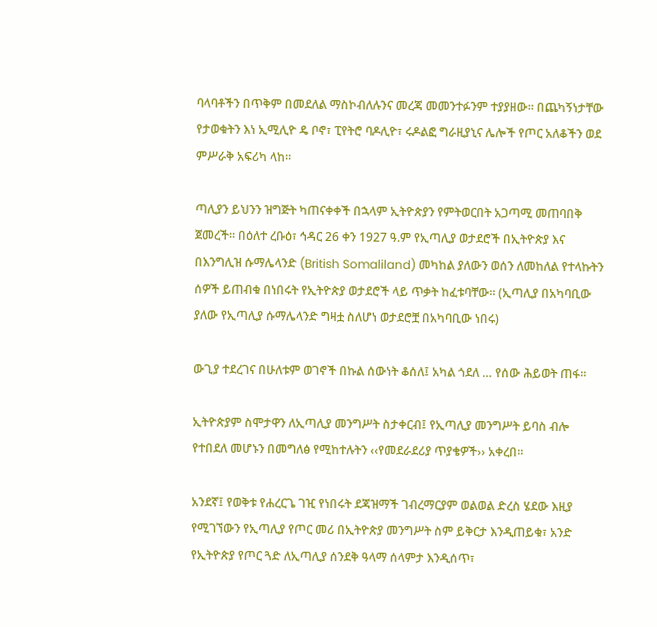ባላባቶችን በጥቅም በመደለል ማስኮብለሉንና መረጃ መመንተፉንም ተያያዘው። በጨካኝነታቸው የታወቁትን እነ ኢሚሊዮ ዴ ቦኖ፣ ፒየትሮ ባዶሊዮ፣ ሩዶልፎ ግራዚያኒና ሌሎች የጦር አለቆችን ወደ ምሥራቅ አፍሪካ ላከ።

ጣሊያን ይህንን ዝግጅት ካጠናቀቀች በኋላም ኢትዮጵያን የምትወርበት አጋጣሚ መጠባበቅ ጀመረች። በዕለተ ረቡዕ፣ ኅዳር 26 ቀን 1927 ዓ.ም የኢጣሊያ ወታደሮች በኢትዮጵያ እና በእንግሊዝ ሱማሌላንድ (British Somaliland) መካከል ያለውን ወሰን ለመከለል የተላኩትን ሰዎች ይጠብቁ በነበሩት የኢትዮጵያ ወታደሮች ላይ ጥቃት ከፈቱባቸው። (ኢጣሊያ በአካባቢው ያለው የኢጣሊያ ሱማሌላንድ ግዛቷ ስለሆነ ወታደሮቿ በአካባቢው ነበሩ)

ውጊያ ተደረገና በሁለቱም ወገኖች በኩል ሰውነት ቆሰለ፤ አካል ጎደለ … የሰው ሕይወት ጠፋ።

ኢትዮጵያም ስሞታዋን ለኢጣሊያ መንግሥት ስታቀርብ፤ የኢጣሊያ መንግሥት ይባስ ብሎ የተበደለ መሆኑን በመግለፅ የሚከተሉትን ‹‹የመደራደሪያ ጥያቄዎች›› አቀረበ።

አንደኛ፤ የወቅቱ የሐረርጌ ገዢ የነበሩት ደጃዝማች ገብረማርያም ወልወል ድረስ ሄደው እዚያ የሚገኘውን የኢጣሊያ የጦር መሪ በኢትዮጵያ መንግሥት ስም ይቅርታ እንዲጠይቁ፣ አንድ የኢትዮጵያ የጦር ጓድ ለኢጣሊያ ሰንደቅ ዓላማ ሰላምታ እንዲሰጥ፣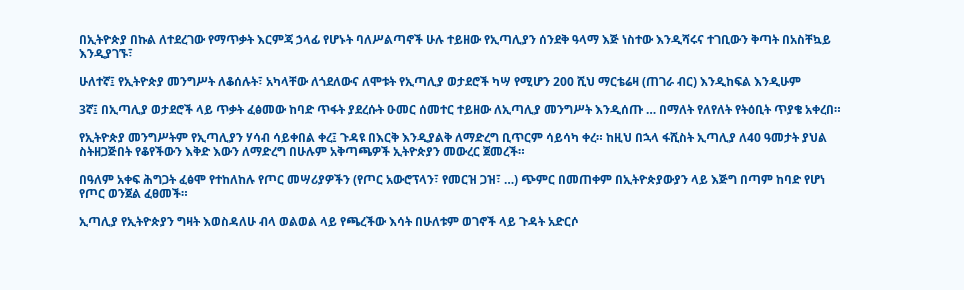በኢትዮጵያ በኩል ለተደረገው የማጥቃት እርምጃ ኃላፊ የሆኑት ባለሥልጣኖች ሁሉ ተይዘው የኢጣሊያን ሰንደቅ ዓላማ እጅ ነስተው እንዲሻሩና ተገቢውን ቅጣት በአስቸኳይ እንዲያገኙ፣

ሁለተኛ፤ የኢትዮጵያ መንግሥት ለቆሰሉት፣ አካላቸው ለጎደለውና ለሞቱት የኢጣሊያ ወታደሮች ካሣ የሚሆን 200 ሺህ ማርቴሬዛ (ጠገራ ብር) እንዲከፍል እንዲሁም

3ኛ፤ በኢጣሊያ ወታደሮች ላይ ጥቃት ፈፅመው ከባድ ጥፋት ያደረሱት ዑመር ሰመተር ተይዘው ለኢጣሊያ መንግሥት እንዲሰጡ … በማለት የለየለት የትዕቢት ጥያቄ አቀረበ።

የኢትዮጵያ መንግሥትም የኢጣሊያን ሃሳብ ሳይቀበል ቀረ፤ ጉዳዩ በእርቅ እንዲያልቅ ለማድረግ ቢጥርም ሳይሳካ ቀረ። ከዚህ በኋላ ፋሺስት ኢጣሊያ ለ40 ዓመታት ያህል ስትዘጋጅበት የቆየችውን እቅድ እውን ለማድረግ በሁሉም አቅጣጫዎች ኢትዮጵያን መውረር ጀመረች።

በዓለም አቀፍ ሕግጋት ፈፅሞ የተከለከሉ የጦር መሣሪያዎችን (የጦር አውሮፕላን፣ የመርዝ ጋዝ፣ …) ጭምር በመጠቀም በኢትዮጵያውያን ላይ እጅግ በጣም ከባድ የሆነ የጦር ወንጀል ፈፀመች።

ኢጣሊያ የኢትዮጵያን ግዛት እወስዳለሁ ብላ ወልወል ላይ የጫረችው እሳት በሁለቱም ወገኖች ላይ ጉዳት አድርሶ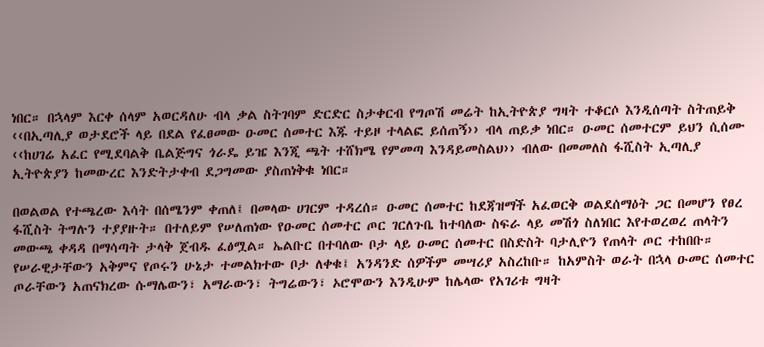ነበር። በኋላም እርቀ ሰላም አወርዳለሁ ብላ ቃል ስትገባም ድርድር ስታቀርብ የግጦሽ መሬት ከኢትዮጵያ ግዛት ተቆርሶ እንዲሰጣት ስትጠይቅ ‹‹በኢጣሊያ ወታደሮች ላይ በደል የፈፀመው ዑመር ሰመተር እጁ ተይዞ ተላልፎ ይሰጠኝ›› ብላ ጠይቃ ነበር። ዑመር ሰመተርም ይህን ሲሰሙ ‹‹ከሀገሬ አፈር የሚደባልቅ ቤልጅግና ጎራዴ ይዤ እንጂ ጫት ተሸክሜ የምመጣ እንዳይመስልህ›› ብለው በመመለስ ፋሺስት ኢጣሊያ ኢትዮጵያን ከመውረር እንድትታቀብ ደጋግመው ያስጠነቅቁ ነበር።

በወልወል የተጫረው እሳት በሰሜንም ቀጠለ፤ በመላው ሀገርም ተዳረሰ። ዑመር ሰመተር ከደጃዝማች አፈወርቅ ወልደሰማዕት ጋር በመሆን የፀረ ፋሺስት ትግሉን ተያያዙት። በተለይም የሠለጠነው የዑመር ሰመተር ጦር ገርለጉቤ ከተባለው ስፍራ ላይ መሽጎ ስለነበር እየተወረወረ ጠላትን መውጫ ቀዳዳ በማሳጣት ታላቅ ጀብዱ ፈፅሟል። ኤልቡር በተባለው ቦታ ላይ ዑመር ሰመተር በስድስት ባታሊዮን የጠላት ጦር ተከበቡ። የሠራዊታቸውን አቅምና የጦሩን ሁኔታ ተመልክተው ቦታ ለቀቁ፤ አንዳንድ ሰዎችም መሣሪያ አስረከቡ። ከአምስት ወራት በኋላ ዑመር ሰመተር ጦራቸውን አጠናክረው ሱማሌውን፣ አማራውን፣ ትግሬውን፣ ኦሮሞውን እንዲሁም ከሌላው የአገሪቱ ግዛት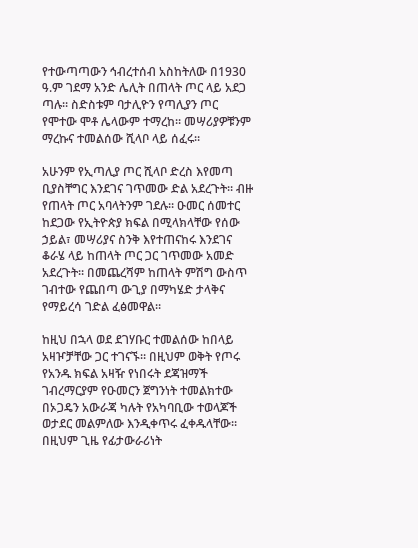የተውጣጣውን ኅብረተሰብ አስከትለው በ1930 ዓ.ም ገደማ አንድ ሌሊት በጠላት ጦር ላይ አደጋ ጣሉ። ስድስቱም ባታሊዮን የጣሊያን ጦር የሞተው ሞቶ ሌላውም ተማረከ። መሣሪያዎቹንም ማረኩና ተመልሰው ሺላቦ ላይ ሰፈሩ።

አሁንም የኢጣሊያ ጦር ሺላቦ ድረስ እየመጣ ቢያስቸግር እንደገና ገጥመው ድል አደረጉት። ብዙ የጠላት ጦር አባላትንም ገደሉ። ዑመር ሰመተር ከደጋው የኢትዮጵያ ክፍል በሚላክላቸው የሰው ኃይል፣ መሣሪያና ስንቅ እየተጠናከሩ እንደገና ቆራሄ ላይ ከጠላት ጦር ጋር ገጥመው አመድ አደረጉት። በመጨረሻም ከጠላት ምሽግ ውስጥ ገብተው የጨበጣ ውጊያ በማካሄድ ታላቅና የማይረሳ ገድል ፈፅመዋል።

ከዚህ በኋላ ወደ ደገሃቡር ተመልሰው ከበላይ አዛዦቻቸው ጋር ተገናኙ። በዚህም ወቅት የጦሩ የአንዱ ክፍል አዛዥ የነበሩት ደጃዝማች ገብረማርያም የዑመርን ጀግንነት ተመልክተው በኦጋዴን አውራጃ ካሉት የአካባቢው ተወላጆች ወታደር መልምለው እንዲቀጥሩ ፈቀዱላቸው። በዚህም ጊዜ የፊታውራሪነት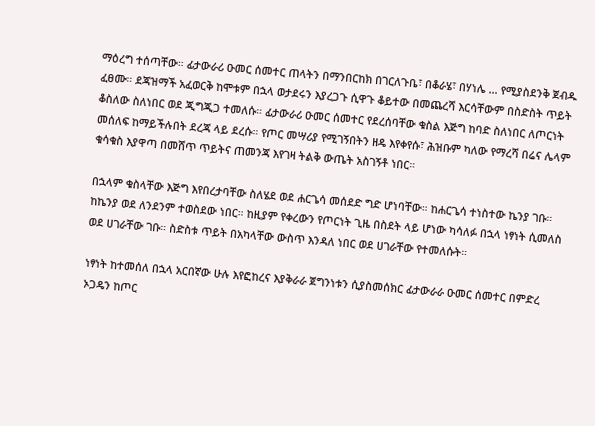ማዕረግ ተሰጣቸው። ፊታውራሪ ዑመር ሰመተር ጠላትን በማንበርከክ በገርለጉቤ፣ በቆራሄ፣ በሃነሌ … የሚያስደንቅ ጀብዱ ፈፀሙ። ደጃዝማች አፈወርቅ ከሞቱም በኋላ ወታደሩን እያረጋጉ ሲዋጉ ቆይተው በመጨረሻ እርሳቸውም በስድስት ጥይት ቆስለው ስለነበር ወደ ጂግጂጋ ተመለሱ። ፊታውራሪ ዑመር ሰመተር የደረሰባቸው ቁስል እጅግ ከባድ ስለነበር ለጦርነት መሰለፍ ከማይችሉበት ደረጃ ላይ ደረሱ። የጦር መሣሪያ የሚገኝበትን ዘዴ እየቀየሱ፣ ሕዝቡም ካለው የማረሻ በሬና ሌላም ቁሳቁስ እያዋጣ በመሸጥ ጥይትና ጠመንጃ እየገዛ ትልቅ ውጤት አስገኝቶ ነበር።

በኋላም ቁስላቸው እጅግ እየበረታባቸው ስለሄደ ወደ ሐርጌሳ መሰደድ ግድ ሆነባቸው። ከሐርጌሳ ተነስተው ኬንያ ገቡ። ከኬንያ ወደ ለንደንም ተወስደው ነበር። ከዚያም የቀረውን የጦርነት ጊዜ በስደት ላይ ሆነው ካሳለፉ በኋላ ነፃነት ሲመለስ ወደ ሀገራቸው ገቡ። ስድስቱ ጥይት በአካላቸው ውስጥ እንዳለ ነበር ወደ ሀገራቸው የተመለሱት።

ነፃነት ከተመሰለ በኋላ አርበኛው ሁሉ እየፎከረና እያቅራራ ጀግንነቱን ሲያስመሰክር ፊታውራራ ዑመር ሰመተር በምድረ ኦጋዴን ከጦር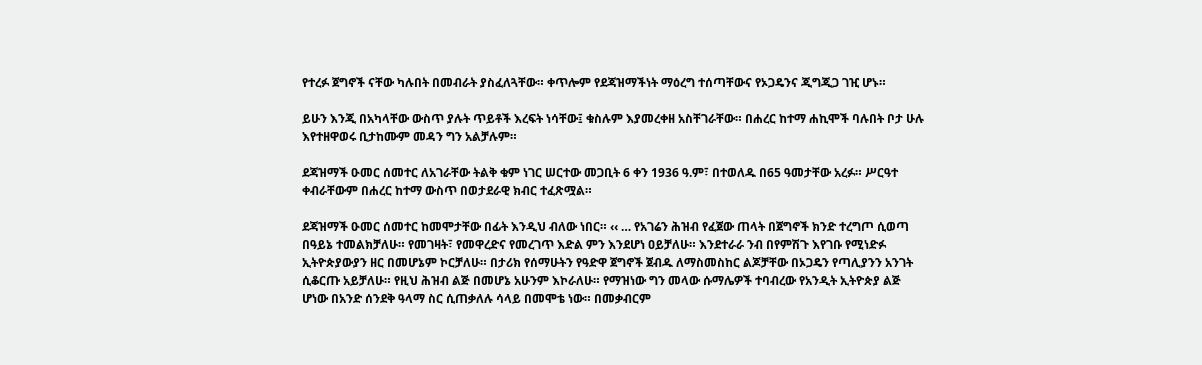የተረፉ ጀግኖች ናቸው ካሉበት በመብራት ያስፈለጓቸው። ቀጥሎም የደጃዝማችነት ማዕረግ ተሰጣቸውና የኦጋዴንና ጂግጂጋ ገዢ ሆኑ።

ይሁን እንጂ በአካላቸው ውስጥ ያሉት ጥይቶች እረፍት ነሳቸው፤ ቁስሉም እያመረቀዘ አስቸገራቸው። በሐረር ከተማ ሐኪሞች ባሉበት ቦታ ሁሉ እየተዘዋወሩ ቢታከሙም መዳን ግን አልቻሉም።

ደጃዝማች ዑመር ሰመተር ለአገራቸው ትልቅ ቁም ነገር ሠርተው መጋቢት 6 ቀን 1936 ዓ.ም፣ በተወለዱ በ65 ዓመታቸው አረፉ። ሥርዓተ ቀብራቸውም በሐረር ከተማ ውስጥ በወታደራዊ ክብር ተፈጽሟል።

ደጃዝማች ዑመር ሰመተር ከመሞታቸው በፊት እንዲህ ብለው ነበር። ‹‹ … የአገሬን ሕዝብ የፈጀው ጠላት በጀግኖች ክንድ ተረግጦ ሲወጣ በዓይኔ ተመልክቻለሁ። የመገዛት፣ የመዋረድና የመረገጥ እድል ምን እንደሆነ ዐይቻለሁ። እንደተራራ ንብ በየምሽጉ እየገቡ የሚነድፉ ኢትዮጵያውያን ዘር በመሆኔም ኮርቻለሁ። በታሪክ የሰማሁትን የዓድዋ ጀግኖች ጀብዱ ለማስመስከር ልጆቻቸው በኦጋዴን የጣሊያንን አንገት ሲቆርጡ አይቻለሁ። የዚህ ሕዝብ ልጅ በመሆኔ አሁንም እኮራለሁ። የማዝነው ግን መላው ሱማሌዎች ተባብረው የአንዲት ኢትዮጵያ ልጅ ሆነው በአንድ ሰንደቅ ዓላማ ስር ሲጠቃለሉ ሳላይ በመሞቴ ነው። በመቃብርም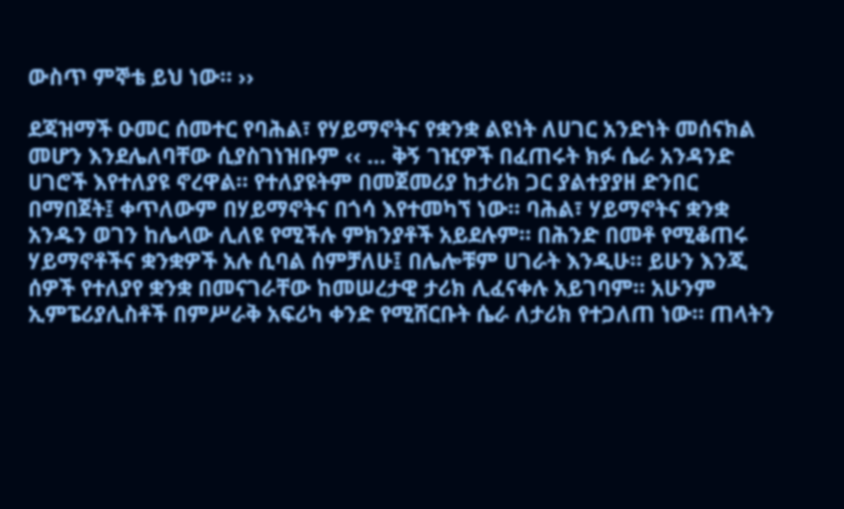ውስጥ ምኞቴ ይህ ነው። ››

ደጃዝማች ዑመር ሰመተር የባሕል፣ የሃይማኖትና የቋንቋ ልዩነት ለሀገር አንድነት መሰናክል መሆን እንደሌለባቸው ሲያስገነዝቡም ‹‹ … ቅኝ ገዢዎች በፈጠሩት ክፉ ሴራ አንዳንድ ሀገሮች እየተለያዩ ኖረዋል። የተለያዩትም በመጀመሪያ ከታሪክ ጋር ያልተያያዘ ድንበር በማበጀት፤ ቀጥለውም በሃይማኖትና በጎሳ እየተመካኘ ነው። ባሕል፣ ሃይማኖትና ቋንቋ አንዱን ወገን ከሌላው ሊለዩ የሚችሉ ምክንያቶች አይደሉም። በሕንድ በመቶ የሚቆጠሩ ሃይማኖቶችና ቋንቋዎች አሉ ሲባል ሰምቻለሁ፤ በሌሎቹም ሀገራት እንዲሁ። ይሁን እንጂ ሰዎች የተለያየ ቋንቋ በመናገራቸው ከመሠረታዊ ታሪክ ሊፈናቀሉ አይገባም። አሁንም ኢምፔሪያሊስቶች በምሥራቅ አፍሪካ ቀንድ የሚሸርቡት ሴራ ለታሪክ የተጋለጠ ነው። ጠላትን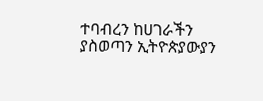ተባብረን ከሀገራችን ያስወጣን ኢትዮጵያውያን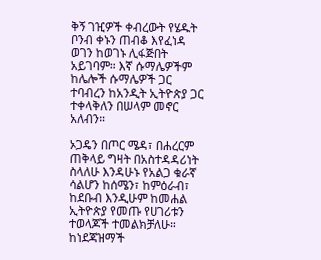ቅኝ ገዢዎች ቀብረውት የሄዱት ቦንብ ቀኑን ጠብቆ እየፈነዳ ወገን ከወገኑ ሊፋጅበት አይገባም። እኛ ሱማሌዎችም ከሌሎች ሱማሌዎች ጋር ተባብረን ከአንዲት ኢትዮጵያ ጋር ተቀላቅለን በሠላም መኖር አለብን።

ኦጋዴን በጦር ሜዳ፣ በሐረርም ጠቅላይ ግዛት በአስተዳዳሪነት ስላለሁ እንዳሁኑ የአልጋ ቁራኛ ሳልሆን ከሰሜን፣ ከምዕራብ፣ ከደቡብ እንዲሁም ከመሐል ኢትዮጵያ የመጡ የሀገሪቱን ተወላጆች ተመልክቻለሁ። ከነደጃዝማች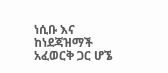ነሲቡ እና ከነደጃዝማች አፈወርቅ ጋር ሆኜ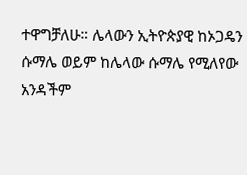ተዋግቻለሁ። ሌላውን ኢትዮጵያዊ ከኦጋዴን ሱማሌ ወይም ከሌላው ሱማሌ የሚለየው አንዳችም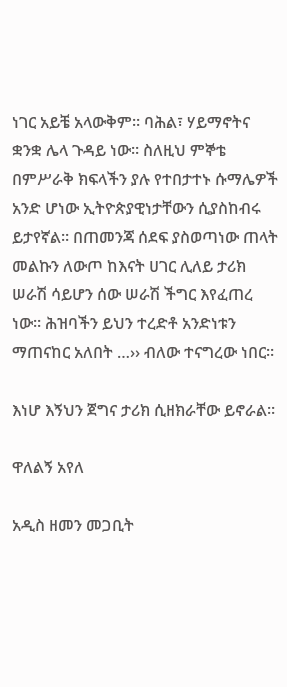ነገር አይቼ አላውቅም። ባሕል፣ ሃይማኖትና ቋንቋ ሌላ ጉዳይ ነው። ስለዚህ ምኞቴ በምሥራቅ ክፍላችን ያሉ የተበታተኑ ሱማሌዎች አንድ ሆነው ኢትዮጵያዊነታቸውን ሲያስከብሩ ይታየኛል። በጠመንጃ ሰደፍ ያስወጣነው ጠላት መልኩን ለውጦ ከእናት ሀገር ሊለይ ታሪክ ሠራሽ ሳይሆን ሰው ሠራሽ ችግር እየፈጠረ ነው። ሕዝባችን ይህን ተረድቶ አንድነቱን ማጠናከር አለበት …›› ብለው ተናግረው ነበር።

እነሆ እኝህን ጀግና ታሪክ ሲዘክራቸው ይኖራል።

ዋለልኝ አየለ

አዲስ ዘመን መጋቢት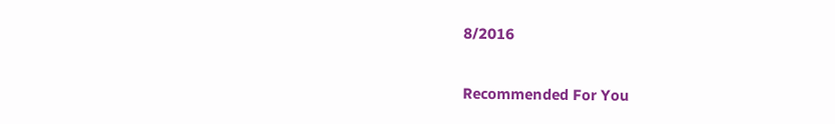8/2016

Recommended For You